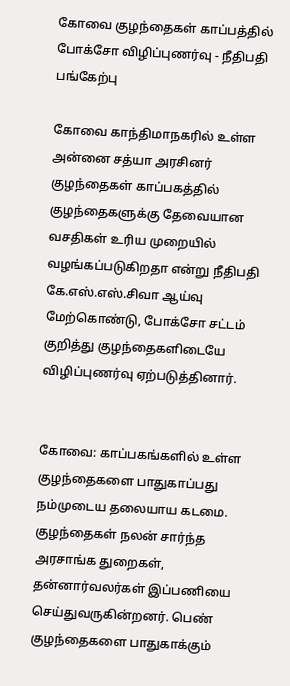கோவை குழந்தைகள் காப்பத்தில் போக்சோ விழிப்புணர்வு - நீதிபதி பங்கேற்பு

கோவை காந்திமாநகரில் உள்ள அன்னை சத்யா அரசினர் குழந்தைகள் காப்பகத்தில் குழந்தைகளுக்கு தேவையான வசதிகள் உரிய முறையில் வழங்கப்படுகிறதா என்று நீதிபதி கே.எஸ்.எஸ்.சிவா ஆய்வு மேற்கொண்டு, போக்சோ சட்டம் குறித்து குழந்தைகளிடையே விழிப்புணர்வு ஏற்படுத்தினார்.


கோவை: காப்பகங்களில் உள்ள குழந்தைகளை பாதுகாப்பது நம்முடைய தலையாய கடமை. குழந்தைகள் நலன் சார்ந்த அரசாங்க துறைகள், தன்னார்வலர்கள் இப்பணியை செய்துவருகின்றனர். பெண் குழந்தைகளை பாதுகாக்கும்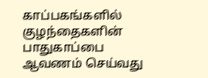காப்பகங்களில் குழந்தைகளின் பாதுகாப்பை ஆவணம் செய்வது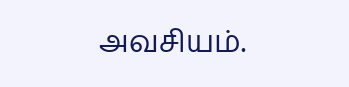அவசியம்.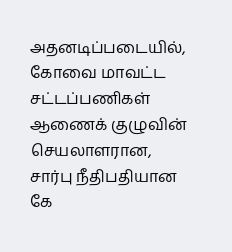அதனடிப்படையில், கோவை மாவட்ட சட்டப்பணிகள் ஆணைக் குழுவின் செயலாளரான, சார்பு நீதிபதியான கே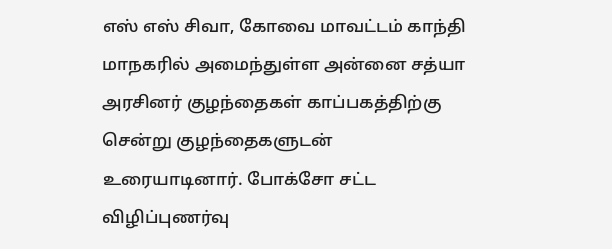எஸ் எஸ் சிவா, கோவை மாவட்டம் காந்தி மாநகரில் அமைந்துள்ள அன்னை சத்யா அரசினர் குழந்தைகள் காப்பகத்திற்கு சென்று குழந்தைகளுடன் உரையாடினார். போக்சோ சட்ட விழிப்புணர்வு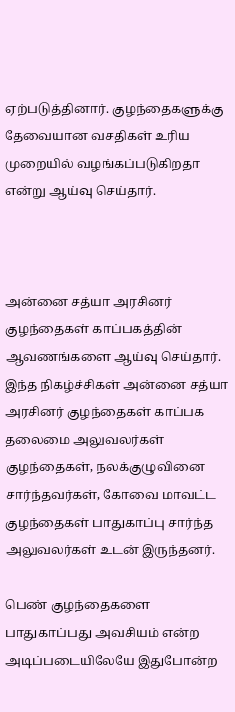ஏற்படுத்தினார். குழந்தைகளுக்கு தேவையான வசதிகள் உரிய முறையில் வழங்கப்படுகிறதா என்று ஆய்வு செய்தார்.



அன்னை சத்யா அரசினர் குழந்தைகள் காப்பகத்தின் ஆவணங்களை ஆய்வு செய்தார். இந்த நிகழ்ச்சிகள் அன்னை சத்யா அரசினர் குழந்தைகள் காப்பக தலைமை அலுவலர்கள் குழந்தைகள், நலக்குழுவினை சார்ந்தவர்கள், கோவை மாவட்ட குழந்தைகள் பாதுகாப்பு சார்ந்த அலுவலர்கள் உடன் இருந்தனர்.

பெண் குழந்தைகளை பாதுகாப்பது அவசியம் என்ற அடிப்படையிலேயே இதுபோன்ற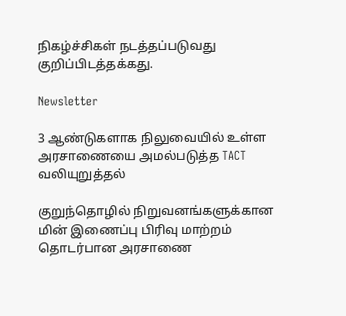நிகழ்ச்சிகள் நடத்தப்படுவது குறிப்பிடத்தக்கது.

Newsletter

3 ஆண்டுகளாக நிலுவையில் உள்ள அரசாணையை அமல்படுத்த TACT வலியுறுத்தல்

குறுந்தொழில் நிறுவனங்களுக்கான மின் இணைப்பு பிரிவு மாற்றம் தொடர்பான அரசாணை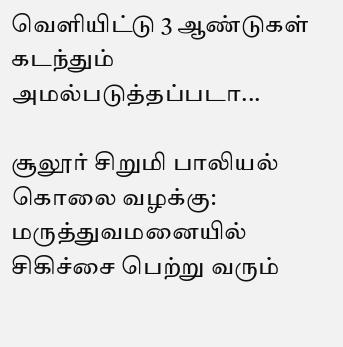வெளியிட்டு 3 ஆண்டுகள் கடந்தும் அமல்படுத்தப்படா...

சூலூர் சிறுமி பாலியல் கொலை வழக்கு: மருத்துவமனையில் சிகிச்சை பெற்று வரும்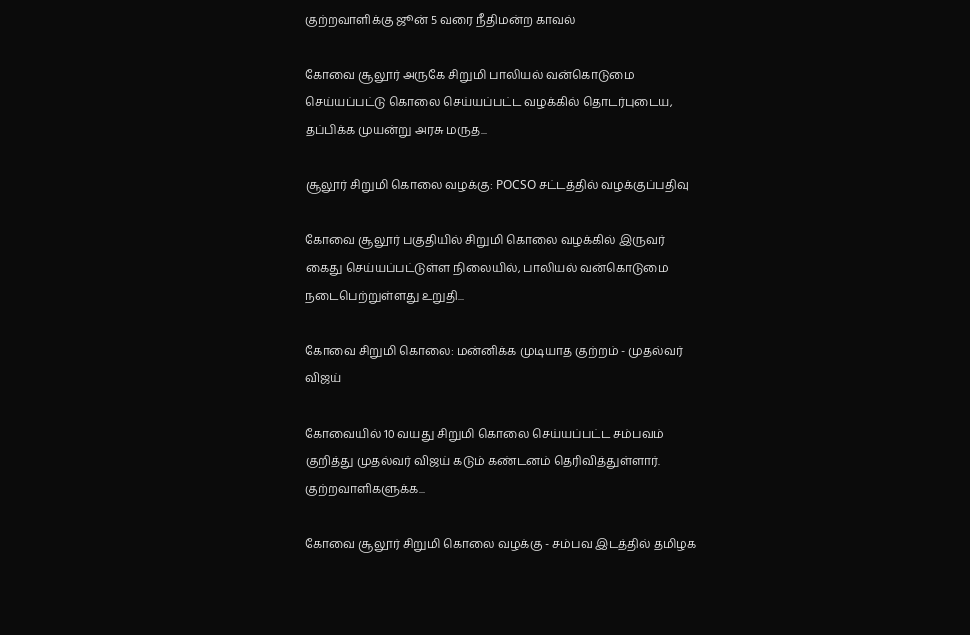குற்றவாளிக்கு ஜூன் 5 வரை நீதிமன்ற காவல்

கோவை சூலூர் அருகே சிறுமி பாலியல் வன்கொடுமை செய்யப்பட்டு கொலை செய்யப்பட்ட வழக்கில் தொடர்புடைய, தப்பிக்க முயன்று அரசு மருத...

சூலூர் சிறுமி கொலை வழக்கு: POCSO சட்டத்தில் வழக்குப்பதிவு

கோவை சூலூர் பகுதியில் சிறுமி கொலை வழக்கில் இருவர் கைது செய்யப்பட்டுள்ள நிலையில், பாலியல் வன்கொடுமை நடைபெற்றுள்ளது உறுதி...

கோவை சிறுமி கொலை: மன்னிக்க முடியாத குற்றம் - முதல்வர் விஜய்

கோவையில் 10 வயது சிறுமி கொலை செய்யப்பட்ட சம்பவம் குறித்து முதல்வர் விஜய் கடும் கண்டனம் தெரிவித்துள்ளார். குற்றவாளிகளுக்க...

கோவை சூலூர் சிறுமி கொலை வழக்கு - சம்பவ இடத்தில் தமிழக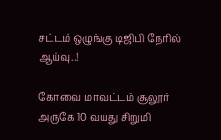சட்டம் ஒழுங்கு டிஜிபி நேரில் ஆய்வு..!

கோவை மாவட்டம் சூலூர் அருகே 10 வயது சிறுமி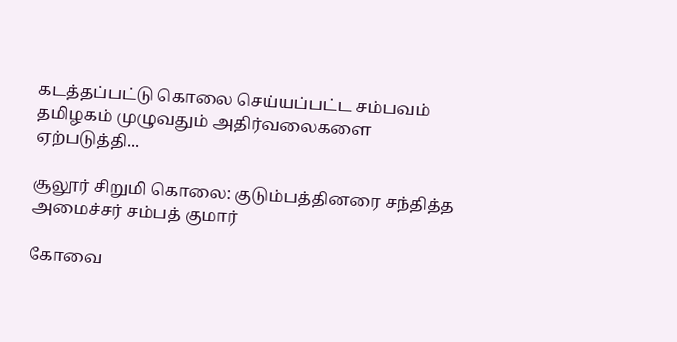கடத்தப்பட்டு கொலை செய்யப்பட்ட சம்பவம் தமிழகம் முழுவதும் அதிர்வலைகளை ஏற்படுத்தி...

சூலூர் சிறுமி கொலை: குடும்பத்தினரை சந்தித்த அமைச்சர் சம்பத் குமார்

கோவை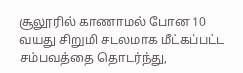சூலூரில் காணாமல் போன 10 வயது சிறுமி சடலமாக மீட்கப்பட்ட சம்பவத்தை தொடர்ந்து,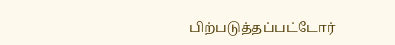பிற்படுத்தப்பட்டோர்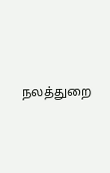நலத்துறை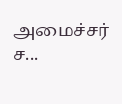அமைச்சர் ச...